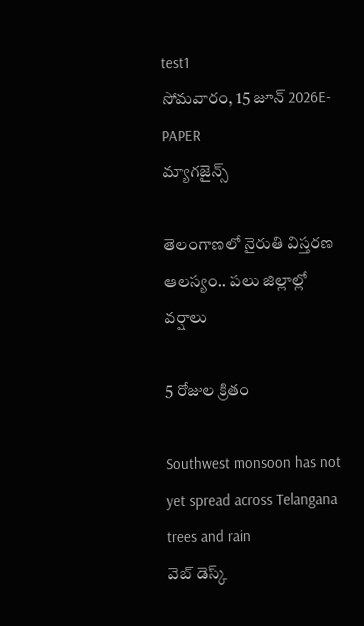test1
సోమవారం, 15 జూన్ 2026E-PAPER
మ్యాగజైన్స్

తెలంగాణలో నైరుతి విస్తరణ ఆలస్యం.. పలు జిల్లాల్లో వర్షాలు

5 రోజుల క్రితం

Southwest monsoon has not yet spread across Telangana trees and rain
వెబ్ డెస్క్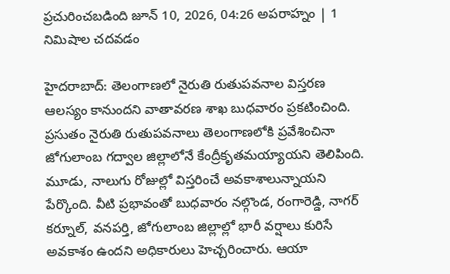ప్రచురించబడింది జూన్ 10, 2026, 04:26 అపరాహ్నం | 1 నిమిషాల చదవడం

హైదరాబాద్: తెలంగాణలో నైరుతి రుతుపవనాల విస్తరణ ఆలస్యం కానుందని వాతావరణ శాఖ బుధవారం ప్రకటించింది.   ప్రసుతం నైరుతి రుతుపవనాలు తెలంగాణలోకి ప్రవేశించినా జోగులాంబ గద్వాల జిల్లాలోనే కేంద్రీకృతమయ్యాయని తెలిపింది. మూడు, నాలుగు రోజుల్లో విస్తరించే అవకాశాలున్నాయని పేర్కొంది. వీటి ప్రభావంతో బుధవారం నల్గొండ, రంగారెడ్డి, నాగర్‌ కర్నూల్‌, వనపర్తి, జోగులాంబ జిల్లాల్లో భారీ వర్షాలు కురిసే అవకాశం ఉందని అధికారులు హెచ్చరించారు. ఆయా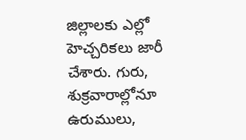జిల్లాలకు ఎల్లో హెచ్చరికలు జారీ చేశారు. గురు, శుక్రవారాల్లోనూ ఉరుములు,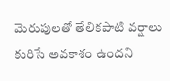మెరుపులతో తేలికపాటి వర్షాలు కురిసే అవకాశం ఉందని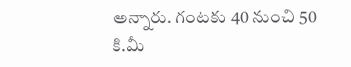అన్నారు. గంటకు 40 నుంచి 50 కి.మీ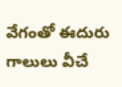వేగంతో ఈదురు గాలులు వీచే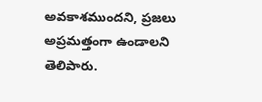అవకాశముందని, ప్రజలు అప్రమత్తంగా ఉండాలని తెలిపారు.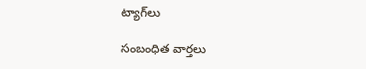ట్యాగ్‌లు

సంబంధిత వార్తలు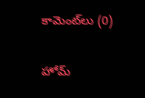కామెంట్‌లు (0)

హోమ్